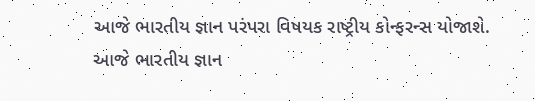આજે ભારતીય જ્ઞાન પરંપરા વિષયક રાષ્ટ્રીય કોન્ફરન્સ યોજાશે.
આજે ભારતીય જ્ઞાન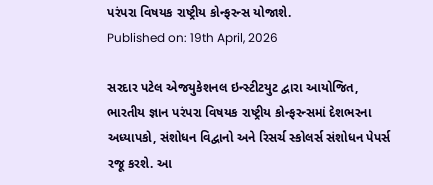પરંપરા વિષયક રાષ્ટ્રીય કોન્ફરન્સ યોજાશે.
Published on: 19th April, 2026

સરદાર પટેલ એજયુકેશનલ ઇન્સ્ટીટયુટ દ્વારા આયોજિત, ભારતીય જ્ઞાન પરંપરા વિષયક રાષ્ટ્રીય કોન્ફરન્સમાં દેશભરના અધ્યાપકો, સંશોધન વિદ્વાનો અને રિસર્ચ સ્કોલર્સ સંશોધન પેપર્સ રજૂ કરશે. આ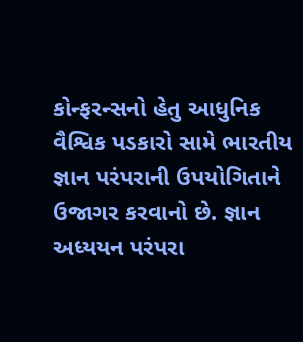કોન્ફરન્સનો હેતુ આધુનિક વૈશ્વિક પડકારો સામે ભારતીય જ્ઞાન પરંપરાની ઉપયોગિતાને ઉજાગર કરવાનો છે. જ્ઞાન અધ્યયન પરંપરા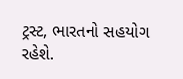ટ્રસ્ટ, ભારતનો સહયોગ રહેશે.